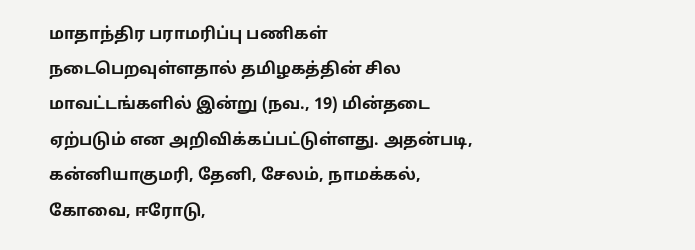மாதாந்திர பராமரிப்பு பணிகள் நடைபெறவுள்ளதால் தமிழகத்தின் சில மாவட்டங்களில் இன்று (நவ., 19) மின்தடை ஏற்படும் என அறிவிக்கப்பட்டுள்ளது. அதன்படி, கன்னியாகுமரி, தேனி, சேலம், நாமக்கல், கோவை, ஈரோடு,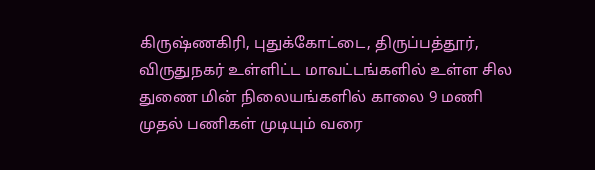கிருஷ்ணகிரி, புதுக்கோட்டை, திருப்பத்தூர், விருதுநகர் உள்ளிட்ட மாவட்டங்களில் உள்ள சில துணை மின் நிலையங்களில் காலை 9 மணி முதல் பணிகள் முடியும் வரை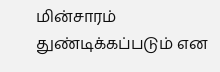மின்சாரம் துண்டிக்கப்படும் என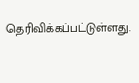தெரிவிக்கப்பட்டுள்ளது.